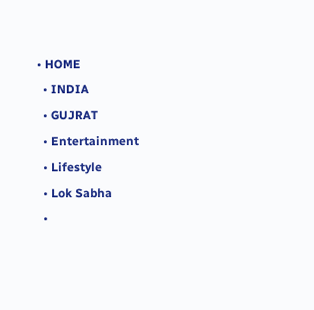• HOME
  • INDIA
  • GUJRAT
  • Entertainment
  • Lifestyle
  • Lok Sabha
  •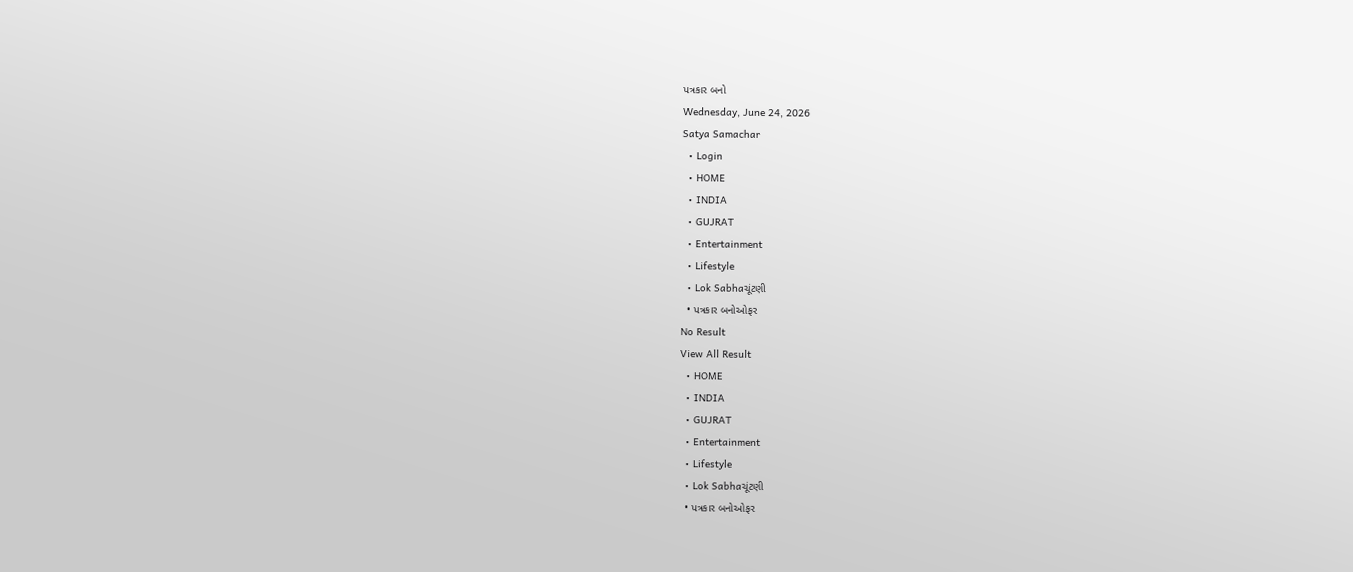પત્રકાર બનો
Wednesday, June 24, 2026
Satya Samachar
  • Login
  • HOME
  • INDIA
  • GUJRAT
  • Entertainment
  • Lifestyle
  • Lok Sabhaચૂંટણી
  • પત્રકાર બનોઓફર
No Result
View All Result
  • HOME
  • INDIA
  • GUJRAT
  • Entertainment
  • Lifestyle
  • Lok Sabhaચૂંટણી
  • પત્રકાર બનોઓફર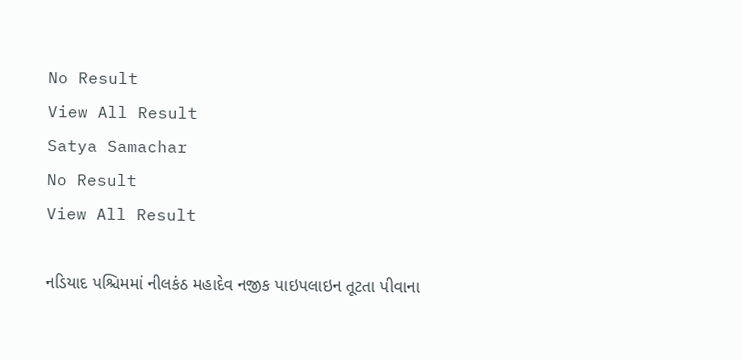No Result
View All Result
Satya Samachar
No Result
View All Result

નડિયાદ પશ્ચિમમાં નીલકંઠ મહાદેવ નજીક પાઇપલાઇન તૂટતા પીવાના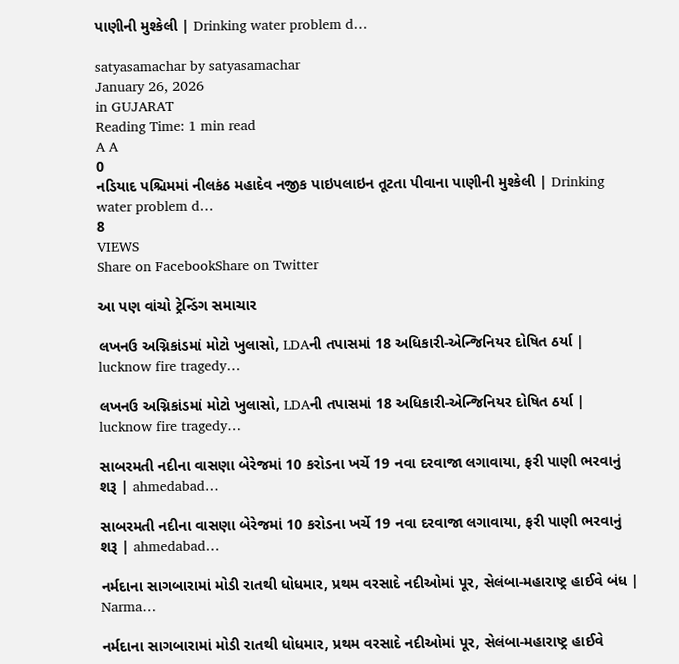પાણીની મુશ્કેલી | Drinking water problem d…

satyasamachar by satyasamachar
January 26, 2026
in GUJARAT
Reading Time: 1 min read
A A
0
નડિયાદ પશ્ચિમમાં નીલકંઠ મહાદેવ નજીક પાઇપલાઇન તૂટતા પીવાના પાણીની મુશ્કેલી | Drinking water problem d…
8
VIEWS
Share on FacebookShare on Twitter

આ પણ વાંચો ટ્રેન્ડિંગ સમાચાર

લખનઉ અગ્નિકાંડમાં મોટો ખુલાસો, LDAની તપાસમાં 18 અધિકારી-એન્જિનિયર દોષિત ઠર્યા | lucknow fire tragedy…

લખનઉ અગ્નિકાંડમાં મોટો ખુલાસો, LDAની તપાસમાં 18 અધિકારી-એન્જિનિયર દોષિત ઠર્યા | lucknow fire tragedy…

સાબરમતી નદીના વાસણા બેરેજમાં 10 કરોડના ખર્ચે 19 નવા દરવાજા લગાવાયા, ફરી પાણી ભરવાનું શરૂ | ahmedabad…

સાબરમતી નદીના વાસણા બેરેજમાં 10 કરોડના ખર્ચે 19 નવા દરવાજા લગાવાયા, ફરી પાણી ભરવાનું શરૂ | ahmedabad…

નર્મદાના સાગબારામાં મોડી રાતથી ધોધમાર, પ્રથમ વરસાદે નદીઓમાં પૂર, સેલંબા-મહારાષ્ટ્ર હાઈવે બંધ | Narma…

નર્મદાના સાગબારામાં મોડી રાતથી ધોધમાર, પ્રથમ વરસાદે નદીઓમાં પૂર, સેલંબા-મહારાષ્ટ્ર હાઈવે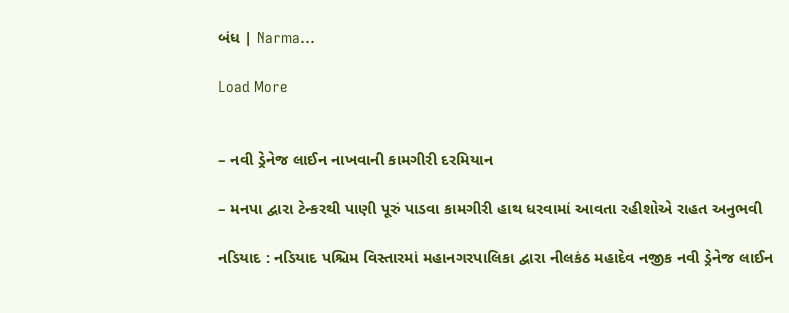બંધ | Narma…

Load More


– નવી ડ્રેનેજ લાઈન નાખવાની કામગીરી દરમિયાન

– મનપા દ્વારા ટેન્કરથી પાણી પૂરું પાડવા કામગીરી હાથ ધરવામાં આવતા રહીશોએ રાહત અનુભવી

નડિયાદ : નડિયાદ પશ્ચિમ વિસ્તારમાં મહાનગરપાલિકા દ્વારા નીલકંઠ મહાદેવ નજીક નવી ડ્રેનેજ લાઈન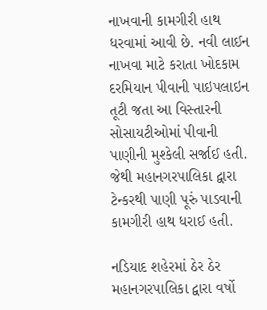નાખવાની કામગીરી હાથ ધરવામાં આવી છે. નવી લાઈન નાખવા માટે કરાતા ખોદકામ દરમિયાન પીવાની પાઇપલાઇન તૂટી જતા આ વિસ્તારની સોસાયટીઓમાં પીવાની પાણીની મુશ્કેલી સર્જાઈ હતી. જેથી મહાનગરપાલિકા દ્વારા ટેન્કરથી પાણી પૂરું પાડવાની કામગીરી હાથ ધરાઈ હતી.

નડિયાદ શહેરમાં ઠેર ઠેર મહાનગરપાલિકા દ્વારા વર્ષો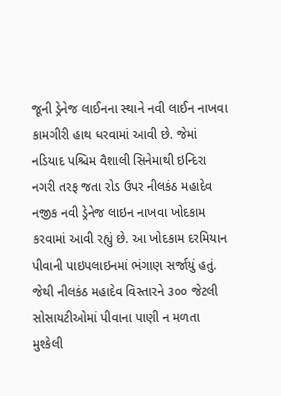જૂની ડ્રેનેજ લાઈનના સ્થાને નવી લાઈન નાખવા કામગીરી હાથ ધરવામાં આવી છે. જેમાં નડિયાદ પશ્ચિમ વૈશાલી સિનેમાથી ઇન્દિરા નગરી તરફ જતા રોડ ઉપર નીલકંઠ મહાદેવ નજીક નવી ડ્રેનેજ લાઇન નાખવા ખોદકામ કરવામાં આવી રહ્યું છે. આ ખોદકામ દરમિયાન પીવાની પાઇપલાઇનમાં ભંગાણ સર્જાયું હતું. જેથી નીલકંઠ મહાદેવ વિસ્તારને ૩૦૦ જેટલી સોસાયટીઓમાં પીવાના પાણી ન મળતા મુશ્કેલી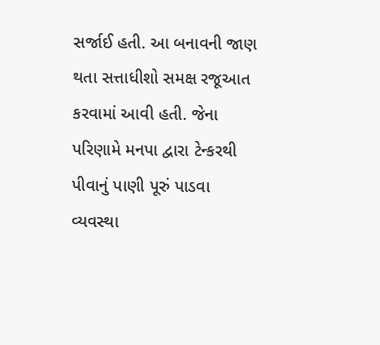સર્જાઈ હતી. આ બનાવની જાણ થતા સત્તાધીશો સમક્ષ રજૂઆત કરવામાં આવી હતી. જેના પરિણામે મનપા દ્વારા ટેન્કરથી પીવાનું પાણી પૂરું પાડવા વ્યવસ્થા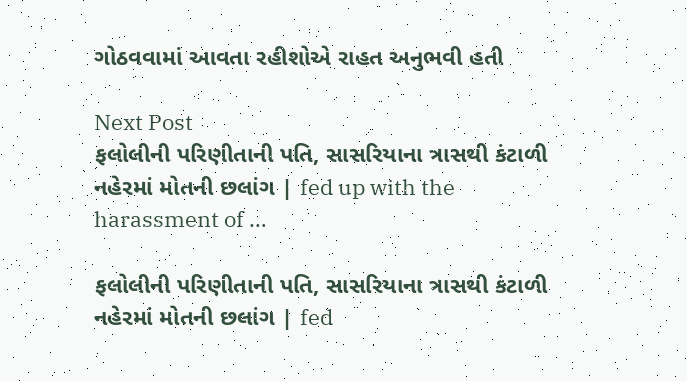ગોઠવવામાં આવતા રહીશોએ રાહત અનુભવી હતી

Next Post
ફલોલીની પરિણીતાની પતિ, સાસરિયાના ત્રાસથી કંટાળી નહેરમાં મોતની છલાંગ | fed up with the harassment of …

ફલોલીની પરિણીતાની પતિ, સાસરિયાના ત્રાસથી કંટાળી નહેરમાં મોતની છલાંગ | fed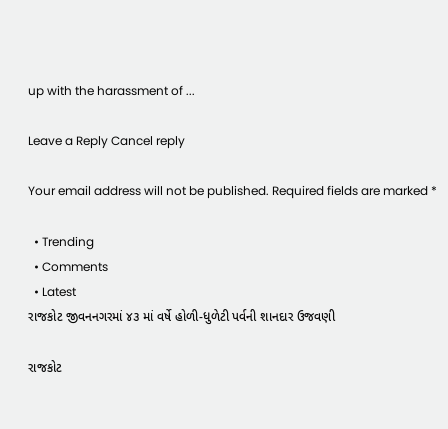up with the harassment of ...

Leave a Reply Cancel reply

Your email address will not be published. Required fields are marked *

  • Trending
  • Comments
  • Latest
રાજકોટ જીવનનગરમાં ૪૩ માં વર્ષે હોળી-ધુળેટી પર્વની શાનદાર ઉજવણી

રાજકોટ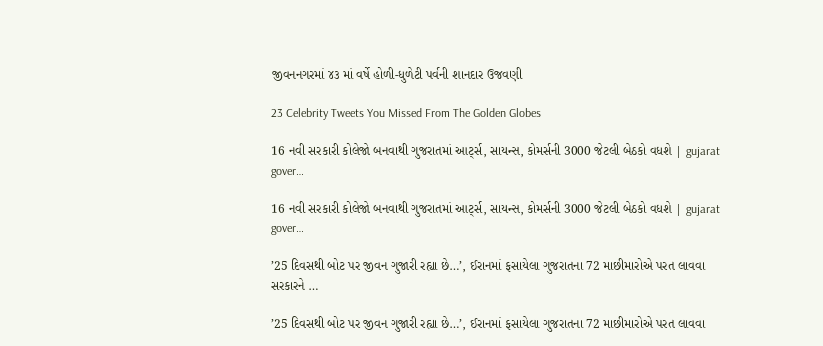જીવનનગરમાં ૪૩ માં વર્ષે હોળી-ધુળેટી પર્વની શાનદાર ઉજવણી

23 Celebrity Tweets You Missed From The Golden Globes

16 નવી સરકારી કોલેજો બનવાથી ગુજરાતમાં આર્ટ્સ, સાયન્સ, કોમર્સની 3000 જેટલી બેઠકો વધશે | gujarat gover…

16 નવી સરકારી કોલેજો બનવાથી ગુજરાતમાં આર્ટ્સ, સાયન્સ, કોમર્સની 3000 જેટલી બેઠકો વધશે | gujarat gover…

’25 દિવસથી બોટ પર જીવન ગુજારી રહ્યા છે…’, ઈરાનમાં ફસાયેલા ગુજરાતના 72 માછીમારોએ પરત લાવવા સરકારને …

’25 દિવસથી બોટ પર જીવન ગુજારી રહ્યા છે…’, ઈરાનમાં ફસાયેલા ગુજરાતના 72 માછીમારોએ પરત લાવવા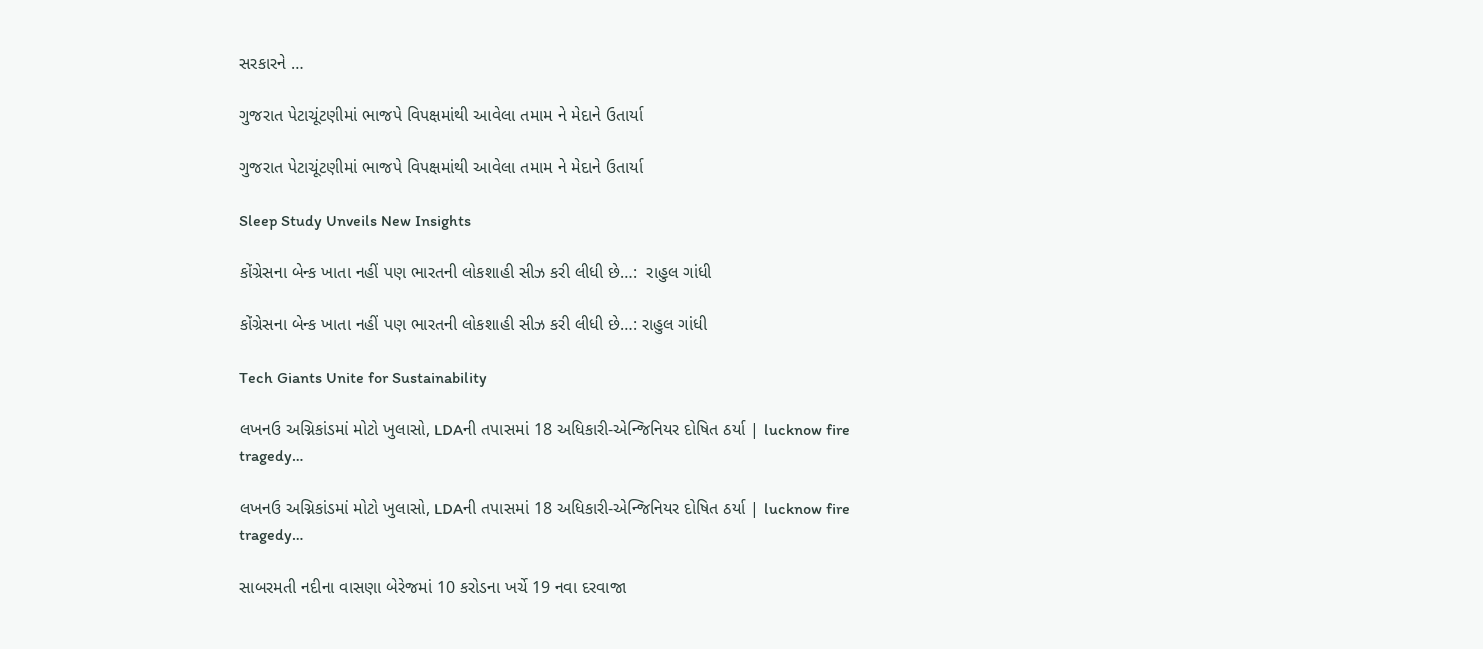સરકારને …

ગુજરાત પેટાચૂંટણીમાં ભાજપે વિપક્ષમાંથી આવેલા તમામ ને મેદાને ઉતાર્યા

ગુજરાત પેટાચૂંટણીમાં ભાજપે વિપક્ષમાંથી આવેલા તમામ ને મેદાને ઉતાર્યા

Sleep Study Unveils New Insights

કોંગ્રેસના બેન્ક ખાતા નહીં પણ ભારતની લોકશાહી સીઝ કરી લીધી છે…:  રાહુલ ગાંધી

કોંગ્રેસના બેન્ક ખાતા નહીં પણ ભારતની લોકશાહી સીઝ કરી લીધી છે…: રાહુલ ગાંધી

Tech Giants Unite for Sustainability

લખનઉ અગ્નિકાંડમાં મોટો ખુલાસો, LDAની તપાસમાં 18 અધિકારી-એન્જિનિયર દોષિત ઠર્યા | lucknow fire tragedy…

લખનઉ અગ્નિકાંડમાં મોટો ખુલાસો, LDAની તપાસમાં 18 અધિકારી-એન્જિનિયર દોષિત ઠર્યા | lucknow fire tragedy…

સાબરમતી નદીના વાસણા બેરેજમાં 10 કરોડના ખર્ચે 19 નવા દરવાજા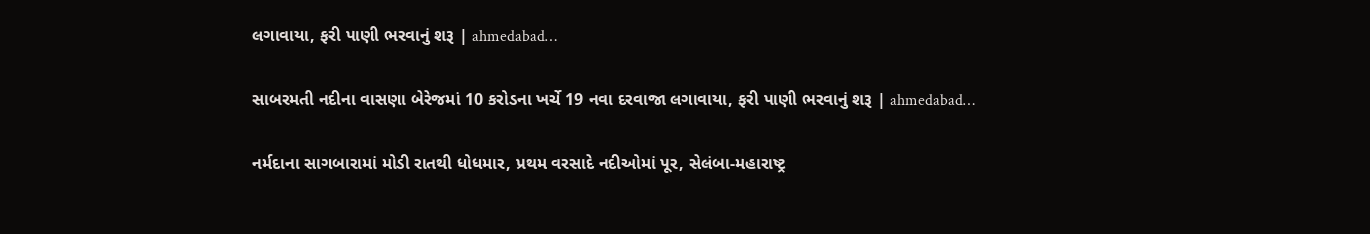લગાવાયા, ફરી પાણી ભરવાનું શરૂ | ahmedabad…

સાબરમતી નદીના વાસણા બેરેજમાં 10 કરોડના ખર્ચે 19 નવા દરવાજા લગાવાયા, ફરી પાણી ભરવાનું શરૂ | ahmedabad…

નર્મદાના સાગબારામાં મોડી રાતથી ધોધમાર, પ્રથમ વરસાદે નદીઓમાં પૂર, સેલંબા-મહારાષ્ટ્ર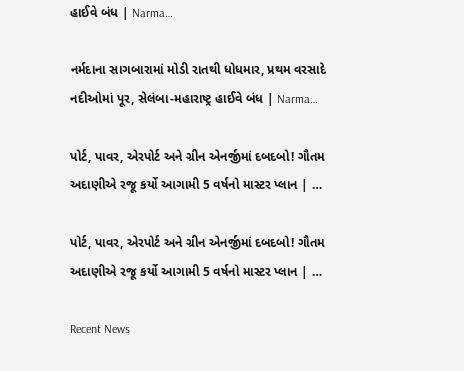હાઈવે બંધ | Narma…

નર્મદાના સાગબારામાં મોડી રાતથી ધોધમાર, પ્રથમ વરસાદે નદીઓમાં પૂર, સેલંબા-મહારાષ્ટ્ર હાઈવે બંધ | Narma…

પોર્ટ, પાવર, એરપોર્ટ અને ગ્રીન એનર્જીમાં દબદબો! ગૌતમ અદાણીએ રજૂ કર્યો આગામી 5 વર્ષનો માસ્ટર પ્લાન | …

પોર્ટ, પાવર, એરપોર્ટ અને ગ્રીન એનર્જીમાં દબદબો! ગૌતમ અદાણીએ રજૂ કર્યો આગામી 5 વર્ષનો માસ્ટર પ્લાન | …

Recent News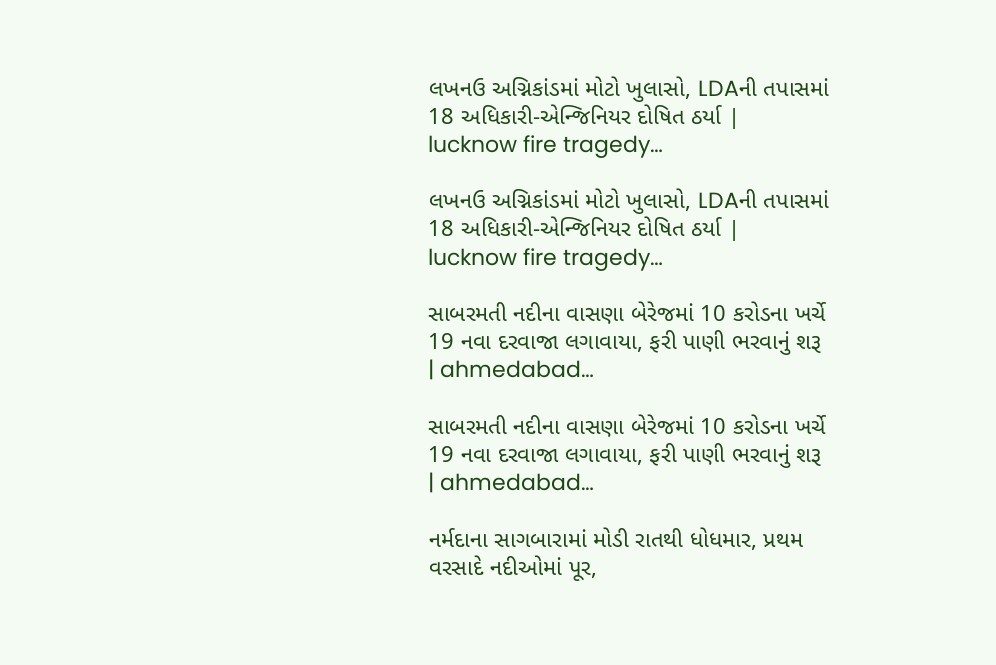લખનઉ અગ્નિકાંડમાં મોટો ખુલાસો, LDAની તપાસમાં 18 અધિકારી-એન્જિનિયર દોષિત ઠર્યા | lucknow fire tragedy…

લખનઉ અગ્નિકાંડમાં મોટો ખુલાસો, LDAની તપાસમાં 18 અધિકારી-એન્જિનિયર દોષિત ઠર્યા | lucknow fire tragedy…

સાબરમતી નદીના વાસણા બેરેજમાં 10 કરોડના ખર્ચે 19 નવા દરવાજા લગાવાયા, ફરી પાણી ભરવાનું શરૂ | ahmedabad…

સાબરમતી નદીના વાસણા બેરેજમાં 10 કરોડના ખર્ચે 19 નવા દરવાજા લગાવાયા, ફરી પાણી ભરવાનું શરૂ | ahmedabad…

નર્મદાના સાગબારામાં મોડી રાતથી ધોધમાર, પ્રથમ વરસાદે નદીઓમાં પૂર,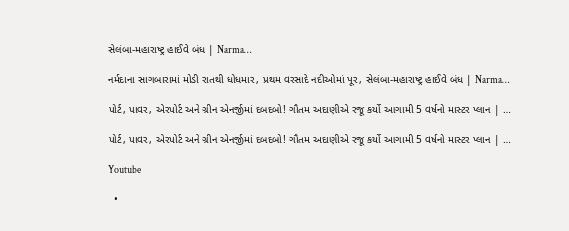સેલંબા-મહારાષ્ટ્ર હાઈવે બંધ | Narma…

નર્મદાના સાગબારામાં મોડી રાતથી ધોધમાર, પ્રથમ વરસાદે નદીઓમાં પૂર, સેલંબા-મહારાષ્ટ્ર હાઈવે બંધ | Narma…

પોર્ટ, પાવર, એરપોર્ટ અને ગ્રીન એનર્જીમાં દબદબો! ગૌતમ અદાણીએ રજૂ કર્યો આગામી 5 વર્ષનો માસ્ટર પ્લાન | …

પોર્ટ, પાવર, એરપોર્ટ અને ગ્રીન એનર્જીમાં દબદબો! ગૌતમ અદાણીએ રજૂ કર્યો આગામી 5 વર્ષનો માસ્ટર પ્લાન | …

Youtube

  •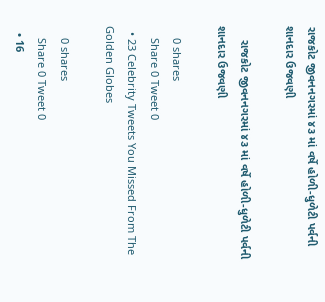રાજકોટ જીવનનગરમાં ૪૩ માં વર્ષે હોળી-ધુળેટી પર્વની શાનદાર ઉજવણી

    રાજકોટ જીવનનગરમાં ૪૩ માં વર્ષે હોળી-ધુળેટી પર્વની શાનદાર ઉજવણી

    0 shares
    Share 0 Tweet 0
  • 23 Celebrity Tweets You Missed From The Golden Globes

    0 shares
    Share 0 Tweet 0
  • 16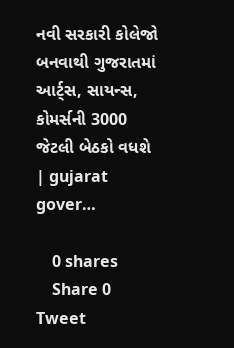નવી સરકારી કોલેજો બનવાથી ગુજરાતમાં આર્ટ્સ, સાયન્સ, કોમર્સની 3000 જેટલી બેઠકો વધશે | gujarat gover…

    0 shares
    Share 0 Tweet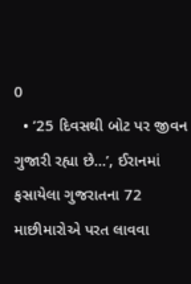0
  • ’25 દિવસથી બોટ પર જીવન ગુજારી રહ્યા છે…’, ઈરાનમાં ફસાયેલા ગુજરાતના 72 માછીમારોએ પરત લાવવા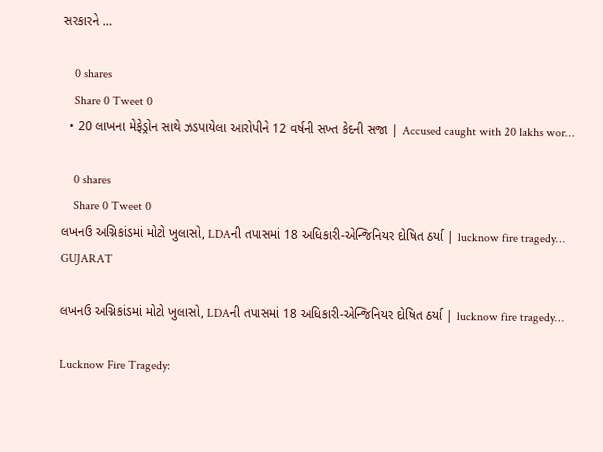સરકારને …

    0 shares
    Share 0 Tweet 0
  • 20 લાખના મેફેડ્રોન સાથે ઝડપાયેલા આરોપીને 12 વર્ષની સખ્ત કેદની સજા | Accused caught with 20 lakhs wor…

    0 shares
    Share 0 Tweet 0
લખનઉ અગ્નિકાંડમાં મોટો ખુલાસો, LDAની તપાસમાં 18 અધિકારી-એન્જિનિયર દોષિત ઠર્યા | lucknow fire tragedy…
GUJARAT

લખનઉ અગ્નિકાંડમાં મોટો ખુલાસો, LDAની તપાસમાં 18 અધિકારી-એન્જિનિયર દોષિત ઠર્યા | lucknow fire tragedy…

Lucknow Fire Tragedy: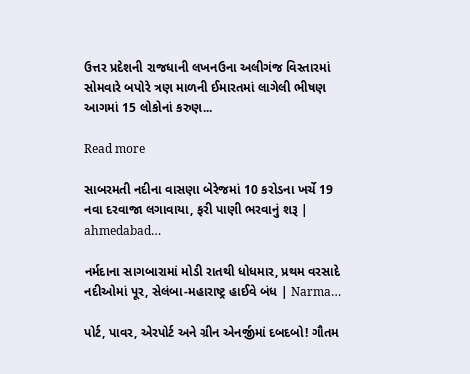ઉત્તર પ્રદેશની રાજધાની લખનઉના અલીગંજ વિસ્તારમાં સોમવારે બપોરે ત્રણ માળની ઈમારતમાં લાગેલી ભીષણ આગમાં 15 લોકોનાં કરુણ...

Read more

સાબરમતી નદીના વાસણા બેરેજમાં 10 કરોડના ખર્ચે 19 નવા દરવાજા લગાવાયા, ફરી પાણી ભરવાનું શરૂ | ahmedabad…

નર્મદાના સાગબારામાં મોડી રાતથી ધોધમાર, પ્રથમ વરસાદે નદીઓમાં પૂર, સેલંબા-મહારાષ્ટ્ર હાઈવે બંધ | Narma…

પોર્ટ, પાવર, એરપોર્ટ અને ગ્રીન એનર્જીમાં દબદબો! ગૌતમ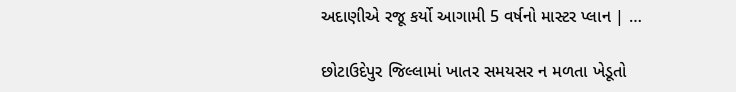અદાણીએ રજૂ કર્યો આગામી 5 વર્ષનો માસ્ટર પ્લાન | …

છોટાઉદેપુર જિલ્લામાં ખાતર સમયસર ન મળતા ખેડૂતો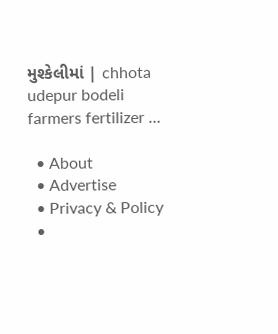મુશ્કેલીમાં | chhota udepur bodeli farmers fertilizer …

  • About
  • Advertise
  • Privacy & Policy
  •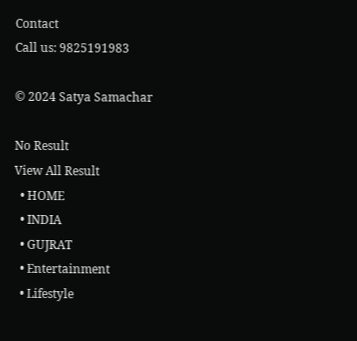Contact
Call us: 9825191983

© 2024 Satya Samachar

No Result
View All Result
  • HOME
  • INDIA
  • GUJRAT
  • Entertainment
  • Lifestyle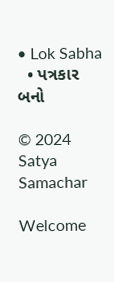• Lok Sabha
  • પત્રકાર બનો

© 2024 Satya Samachar

Welcome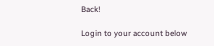Back!

Login to your account below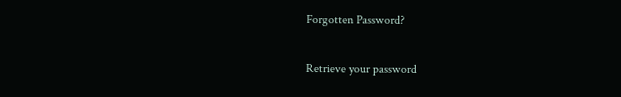Forgotten Password?

Retrieve your password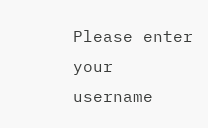Please enter your username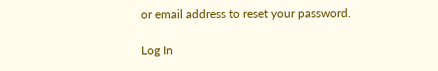or email address to reset your password.

Log In